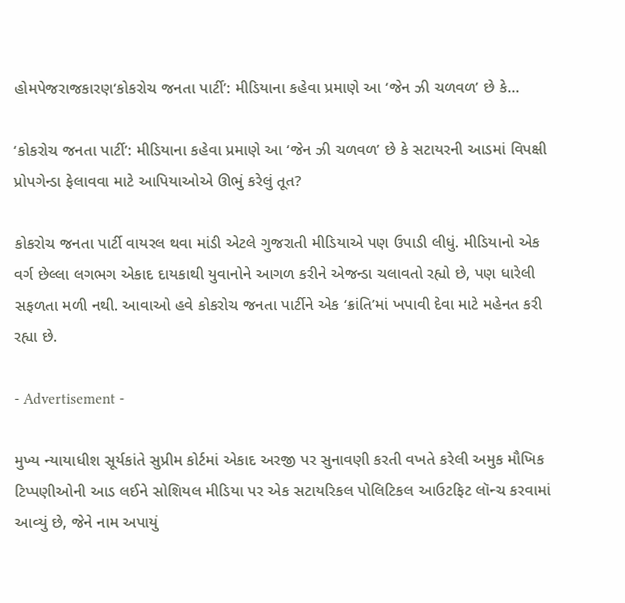હોમપેજરાજકારણ‘કોકરોચ જનતા પાર્ટી’: મીડિયાના કહેવા પ્રમાણે આ ‘જેન ઝી ચળવળ’ છે કે...

‘કોકરોચ જનતા પાર્ટી’: મીડિયાના કહેવા પ્રમાણે આ ‘જેન ઝી ચળવળ’ છે કે સટાયરની આડમાં વિપક્ષી પ્રોપગેન્ડા ફેલાવવા માટે આપિયાઓએ ઊભું કરેલું તૂત?

કોકરોચ જનતા પાર્ટી વાયરલ થવા માંડી એટલે ગુજરાતી મીડિયાએ પણ ઉપાડી લીધું. મીડિયાનો એક વર્ગ છેલ્લા લગભગ એકાદ દાયકાથી યુવાનોને આગળ કરીને એજન્ડા ચલાવતો રહ્યો છે, પણ ધારેલી સફળતા મળી નથી. આવાઓ હવે કોકરોચ જનતા પાર્ટીને એક ‘ક્રાંતિ’માં ખપાવી દેવા માટે મહેનત કરી રહ્યા છે.

- Advertisement -

મુખ્ય ન્યાયાધીશ સૂર્યકાંતે સુપ્રીમ કોર્ટમાં એકાદ અરજી પર સુનાવણી કરતી વખતે કરેલી અમુક મૌખિક ટિપ્પણીઓની આડ લઈને સોશિયલ મીડિયા પર એક સટાયરિકલ પોલિટિકલ આઉટફિટ લૉન્ચ કરવામાં આવ્યું છે, જેને નામ અપાયું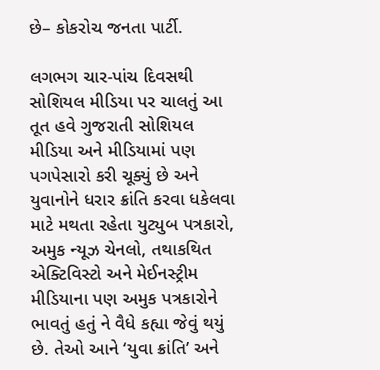છે– કોકરોચ જનતા પાર્ટી.

લગભગ ચાર-પાંચ દિવસથી સોશિયલ મીડિયા પર ચાલતું આ તૂત હવે ગુજરાતી સોશિયલ મીડિયા અને મીડિયામાં પણ પગપેસારો કરી ચૂક્યું છે અને યુવાનોને ધરાર ક્રાંતિ કરવા ધકેલવા માટે મથતા રહેતા યુટ્યુબ પત્રકારો, અમુક ન્યૂઝ ચેનલો, તથાકથિત એક્ટિવિસ્ટો અને મેઈનસ્ટ્રીમ મીડિયાના પણ અમુક પત્રકારોને ભાવતું હતું ને વૈધે કહ્યા જેવું થયું છે. તેઓ આને ‘યુવા ક્રાંતિ’ અને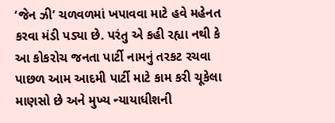‘જેન ઝી’ ચળવળમાં ખપાવવા માટે હવે મહેનત કરવા મંડી પડ્યા છે. પરંતુ એ કહી રહ્યા નથી કે આ કોકરોચ જનતા પાર્ટી નામનું તરકટ રચવા પાછળ આમ આદમી પાર્ટી માટે કામ કરી ચૂકેલા માણસો છે અને મુખ્ય ન્યાયાધીશની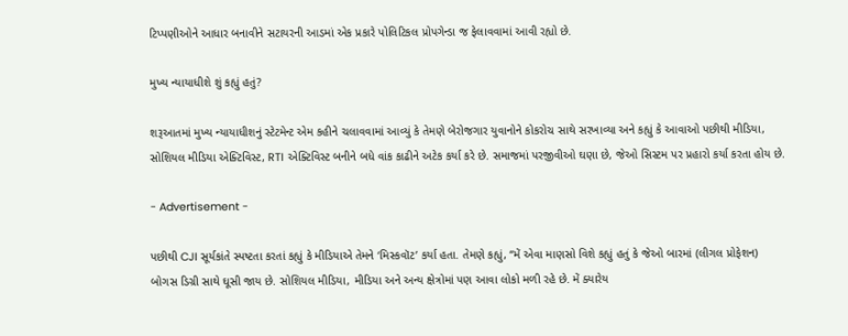ટિપ્પણીઓને આધાર બનાવીને સટાયરની આડમાં એક પ્રકારે પોલિટિકલ પ્રોપગેન્ડા જ ફેલાવવામાં આવી રહ્યો છે.

મુખ્ય ન્યાયાધીશે શું કહ્યું હતું?

શરૂઆતમાં મુખ્ય ન્યાયાધીશનું સ્ટેટમેન્ટ એમ કહીને ચલાવવામાં આવ્યું કે તેમણે બેરોજગાર યુવાનોને કોકરોચ સાથે સરખાવ્યા અને કહ્યું કે આવાઓ પછીથી મીડિયા, સોશિયલ મીડિયા એક્ટિવિસ્ટ, RTI એક્ટિવિસ્ટ બનીને બધે વાંક કાઢીને અટેક કર્યા કરે છે. સમાજમાં પરજીવીઓ ઘણા છે, જેઓ સિસ્ટમ પર પ્રહારો કર્યા કરતા હોય છે.

- Advertisement -

પછીથી CJI સૂર્યકાંતે સ્પષ્ટતા કરતાં કહ્યું કે મીડિયાએ તેમને ‘મિસ્કવૉટ’ કર્યા હતા. તેમણે કહ્યું, “મેં એવા માણસો વિશે કહ્યું હતું કે જેઓ બારમાં (લીગલ પ્રોફેશન) બોગસ ડિગ્રી સાથે ઘૂસી જાય છે. સોશિયલ મીડિયા, મીડિયા અને અન્ય ક્ષેત્રોમાં પણ આવા લોકો મળી રહે છે. મેં ક્યારેય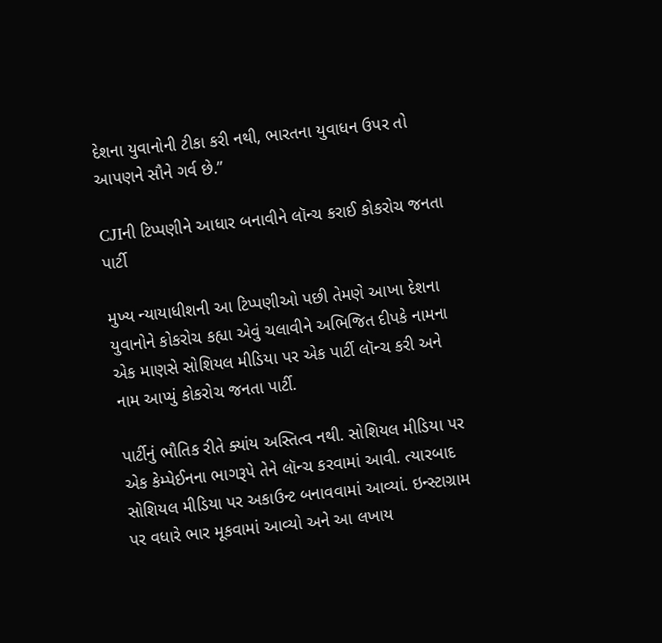દેશના યુવાનોની ટીકા કરી નથી, ભારતના યુવાધન ઉપર તો આપણને સૌને ગર્વ છે.”

CJIની ટિપ્પણીને આધાર બનાવીને લૉન્ચ કરાઈ કોકરોચ જનતા પાર્ટી

મુખ્ય ન્યાયાધીશની આ ટિપ્પણીઓ પછી તેમણે આખા દેશના યુવાનોને કોકરોચ કહ્યા એવું ચલાવીને અભિજિત દીપકે નામના એક માણસે સોશિયલ મીડિયા પર એક પાર્ટી લૉન્ચ કરી અને નામ આપ્યું કોકરોચ જનતા પાર્ટી.

પાર્ટીનું ભૌતિક રીતે ક્યાંય અસ્તિત્વ નથી. સોશિયલ મીડિયા પર એક કેમ્પેઈનના ભાગરૂપે તેને લૉન્ચ કરવામાં આવી. ત્યારબાદ સોશિયલ મીડિયા પર અકાઉન્ટ બનાવવામાં આવ્યાં. ઇન્સ્ટાગ્રામ પર વધારે ભાર મૂકવામાં આવ્યો અને આ લખાય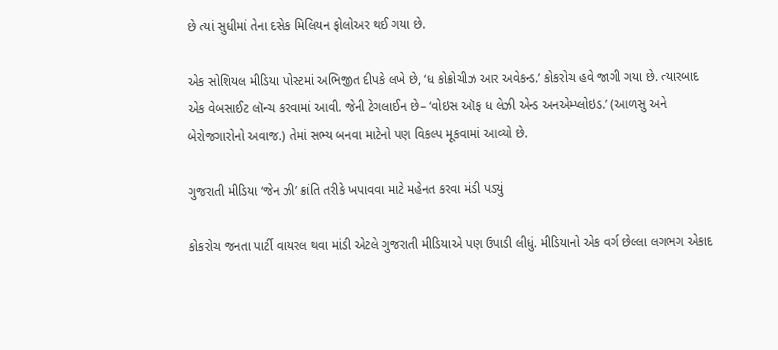છે ત્યાં સુધીમાં તેના દસેક મિલિયન ફોલોઅર થઈ ગયા છે.

એક સોશિયલ મીડિયા પોસ્ટમાં અભિજીત દીપકે લખે છે, ‘ધ કોક્રોચીઝ આર અવેકન્ડ.’ કોકરોચ હવે જાગી ગયા છે. ત્યારબાદ એક વેબસાઈટ લૉન્ચ કરવામાં આવી. જેની ટેગલાઈન છે– ‘વોઇસ ઑફ ધ લેઝી એન્ડ અનએમ્પ્લોઇડ.’ (આળસુ અને બેરોજગારોનો અવાજ.) તેમાં સભ્ય બનવા માટેનો પણ વિકલ્પ મૂકવામાં આવ્યો છે.

ગુજરાતી મીડિયા ‘જેન ઝી’ ક્રાંતિ તરીકે ખપાવવા માટે મહેનત કરવા મંડી પડ્યું

કોકરોચ જનતા પાર્ટી વાયરલ થવા માંડી એટલે ગુજરાતી મીડિયાએ પણ ઉપાડી લીધું. મીડિયાનો એક વર્ગ છેલ્લા લગભગ એકાદ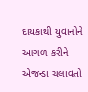દાયકાથી યુવાનોને આગળ કરીને એજન્ડા ચલાવતો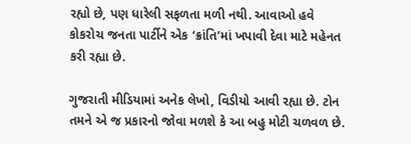રહ્યો છે, પણ ધારેલી સફળતા મળી નથી. આવાઓ હવે કોકરોચ જનતા પાર્ટીને એક ‘ક્રાંતિ’માં ખપાવી દેવા માટે મહેનત કરી રહ્યા છે.

ગુજરાતી મીડિયામાં અનેક લેખો, વિડીયો આવી રહ્યા છે. ટોન તમને એ જ પ્રકારનો જોવા મળશે કે આ બહુ મોટી ચળવળ છે.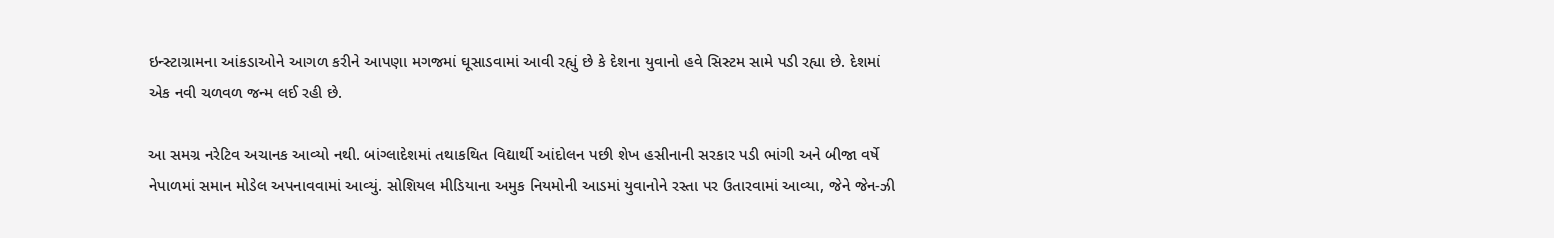ઇન્સ્ટાગ્રામના આંકડાઓને આગળ કરીને આપણા મગજમાં ઘૂસાડવામાં આવી રહ્યું છે કે દેશના યુવાનો હવે સિસ્ટમ સામે પડી રહ્યા છે. દેશમાં એક નવી ચળવળ જન્મ લઈ રહી છે.

આ સમગ્ર નરેટિવ અચાનક આવ્યો નથી. બાંગ્લાદેશમાં તથાકથિત વિદ્યાર્થી આંદોલન પછી શેખ હસીનાની સરકાર પડી ભાંગી અને બીજા વર્ષે નેપાળમાં સમાન મોડેલ અપનાવવામાં આવ્યું. સોશિયલ મીડિયાના અમુક નિયમોની આડમાં યુવાનોને રસ્તા પર ઉતારવામાં આવ્યા, જેને જેન-ઝી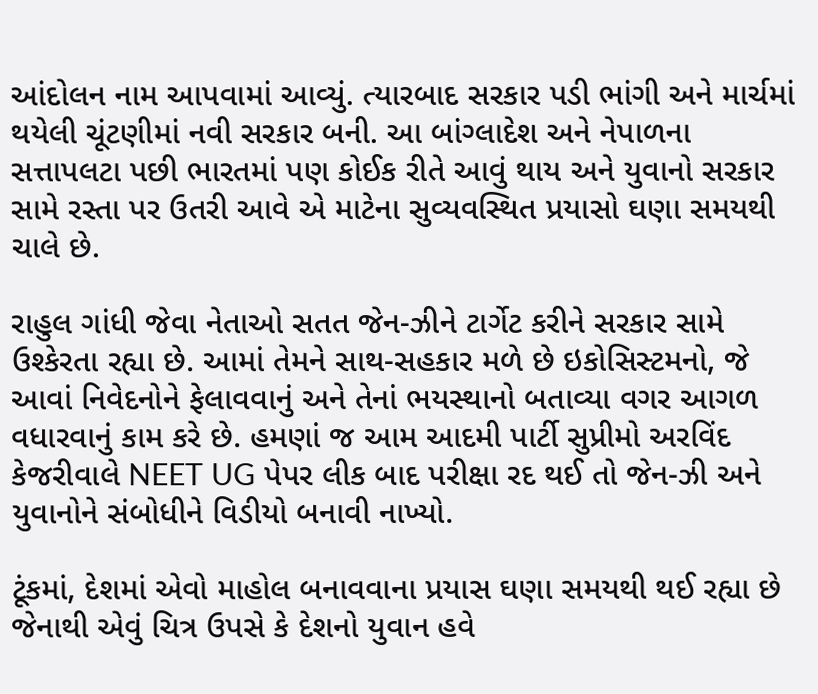આંદોલન નામ આપવામાં આવ્યું. ત્યારબાદ સરકાર પડી ભાંગી અને માર્ચમાં થયેલી ચૂંટણીમાં નવી સરકાર બની. આ બાંગ્લાદેશ અને નેપાળના સત્તાપલટા પછી ભારતમાં પણ કોઈક રીતે આવું થાય અને યુવાનો સરકાર સામે રસ્તા પર ઉતરી આવે એ માટેના સુવ્યવસ્થિત પ્રયાસો ઘણા સમયથી ચાલે છે.

રાહુલ ગાંધી જેવા નેતાઓ સતત જેન-ઝીને ટાર્ગેટ કરીને સરકાર સામે ઉશ્કેરતા રહ્યા છે. આમાં તેમને સાથ-સહકાર મળે છે ઇકોસિસ્ટમનો, જે આવાં નિવેદનોને ફેલાવવાનું અને તેનાં ભયસ્થાનો બતાવ્યા વગર આગળ વધારવાનું કામ કરે છે. હમણાં જ આમ આદમી પાર્ટી સુપ્રીમો અરવિંદ કેજરીવાલે NEET UG પેપર લીક બાદ પરીક્ષા રદ થઈ તો જેન-ઝી અને યુવાનોને સંબોધીને વિડીયો બનાવી નાખ્યો.

ટૂંકમાં, દેશમાં એવો માહોલ બનાવવાના પ્રયાસ ઘણા સમયથી થઈ રહ્યા છે જેનાથી એવું ચિત્ર ઉપસે કે દેશનો યુવાન હવે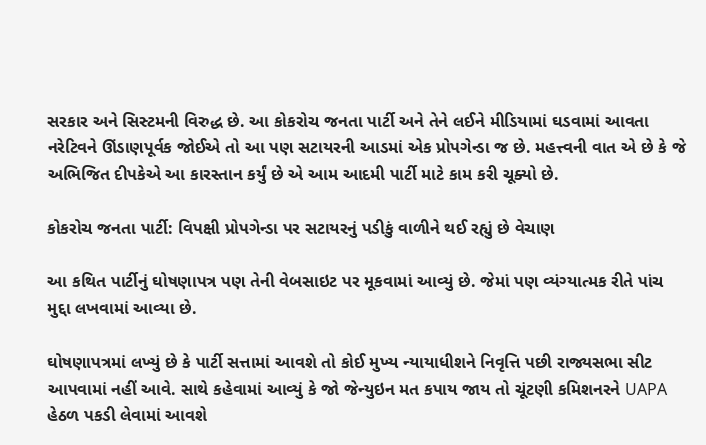સરકાર અને સિસ્ટમની વિરુદ્ધ છે. આ કોકરોચ જનતા પાર્ટી અને તેને લઈને મીડિયામાં ઘડવામાં આવતા નરેટિવને ઊંડાણપૂર્વક જોઈએ તો આ પણ સટાયરની આડમાં એક પ્રોપગેન્ડા જ છે. મહત્ત્વની વાત એ છે કે જે અભિજિત દીપકેએ આ કારસ્તાન કર્યું છે એ આમ આદમી પાર્ટી માટે કામ કરી ચૂક્યો છે.

કોકરોચ જનતા પાર્ટી: વિપક્ષી પ્રોપગેન્ડા પર સટાયરનું પડીકું વાળીને થઈ રહ્યું છે વેચાણ

આ કથિત પાર્ટીનું ઘોષણાપત્ર પણ તેની વેબસાઇટ પર મૂકવામાં આવ્યું છે. જેમાં પણ વ્યંગ્યાત્મક રીતે પાંચ મુદ્દા લખવામાં આવ્યા છે.

ઘોષણાપત્રમાં લખ્યું છે કે પાર્ટી સત્તામાં આવશે તો કોઈ મુખ્ય ન્યાયાધીશને નિવૃત્તિ પછી રાજ્યસભા સીટ આપવામાં નહીં આવે. સાથે કહેવામાં આવ્યું કે જો જેન્યુઇન મત કપાય જાય તો ચૂંટણી કમિશનરને UAPA હેઠળ પકડી લેવામાં આવશે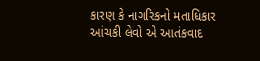કારણ કે નાગરિકનો મતાધિકાર આંચકી લેવો એ આતંકવાદ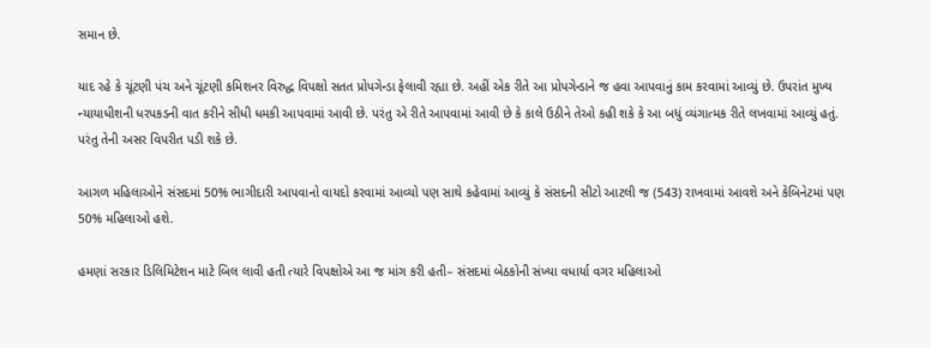સમાન છે.

યાદ રહે કે ચૂંટણી પંચ અને ચૂંટણી કમિશનર વિરુદ્ધ વિપક્ષો સતત પ્રોપગેન્ડા ફેલાવી રહ્યા છે. અહીં એક રીતે આ પ્રોપગેન્ડાને જ હવા આપવાનું કામ કરવામાં આવ્યું છે. ઉપરાંત મુખ્ય ન્યાયાધીશની ધરપકડની વાત કરીને સીધી ધમકી આપવામાં આવી છે. પરંતુ એ રીતે આપવામાં આવી છે કે કાલે ઉઠીને તેઓ કહી શકે કે આ બધું વ્યંગાત્મક રીતે લખવામાં આવ્યું હતું. પરંતુ તેની અસર વિપરીત પડી શકે છે.

આગળ મહિલાઓને સંસદમાં 50% ભાગીદારી આપવાનો વાયદો કરવામાં આવ્યો પણ સાથે કહેવામાં આવ્યું કે સંસદની સીટો આટલી જ (543) રાખવામાં આવશે અને કેબિનેટમાં પણ 50% મહિલાઓ હશે.

હમણાં સરકાર ડિલિમિટેશન માટે બિલ લાવી હતી ત્યારે વિપક્ષોએ આ જ માંગ કરી હતી– સંસદમાં બેઠકોની સંખ્યા વધાર્યા વગર મહિલાઓ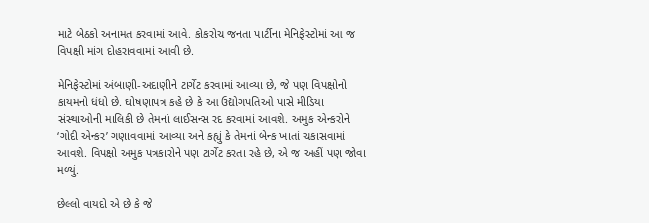માટે બેઠકો અનામત કરવામાં આવે. કોકરોચ જનતા પાર્ટીના મેનિફેસ્ટોમાં આ જ વિપક્ષી માંગ દોહરાવવામાં આવી છે.

મેનિફેસ્ટોમાં અંબાણી-અદાણીને ટાર્ગેટ કરવામાં આવ્યા છે, જે પણ વિપક્ષોનો કાયમનો ધંધો છે. ઘોષણાપત્ર કહે છે કે આ ઉદ્યોગપતિઓ પાસે મીડિયા સંસ્થાઓની માલિકી છે તેમનાં લાઈસન્સ રદ કરવામાં આવશે. અમુક એન્કરોને ‘ગોદી એન્કર’ ગણાવવામાં આવ્યા અને કહ્યું કે તેમનાં બેન્ક ખાતાં ચકાસવામાં આવશે. વિપક્ષો અમુક પત્રકારોને પણ ટાર્ગેટ કરતા રહે છે, એ જ અહીં પણ જોવા મળ્યું.

છેલ્લો વાયદો એ છે કે જે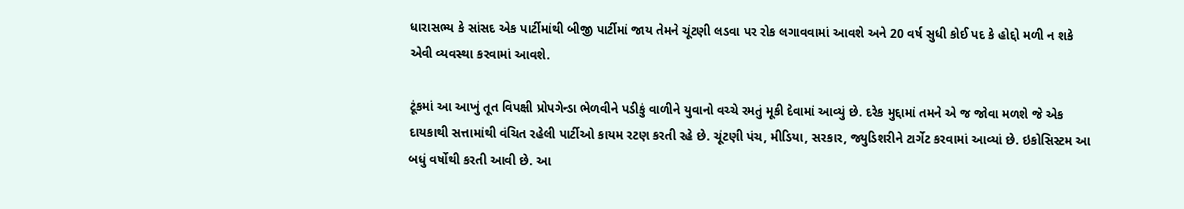ધારાસભ્ય કે સાંસદ એક પાર્ટીમાંથી બીજી પાર્ટીમાં જાય તેમને ચૂંટણી લડવા પર રોક લગાવવામાં આવશે અને 20 વર્ષ સુધી કોઈ પદ કે હોદ્દો મળી ન શકે એવી વ્યવસ્થા કરવામાં આવશે.

ટૂંકમાં આ આખું તૂત વિપક્ષી પ્રોપગેન્ડા ભેળવીને પડીકું વાળીને યુવાનો વચ્ચે રમતું મૂકી દેવામાં આવ્યું છે. દરેક મુદ્દામાં તમને એ જ જોવા મળશે જે એક દાયકાથી સત્તામાંથી વંચિત રહેલી પાર્ટીઓ કાયમ રટણ કરતી રહે છે. ચૂંટણી પંચ, મીડિયા, સરકાર, જ્યુડિશરીને ટાર્ગેટ કરવામાં આવ્યાં છે. ઇકોસિસ્ટમ આ બધું વર્ષોથી કરતી આવી છે. આ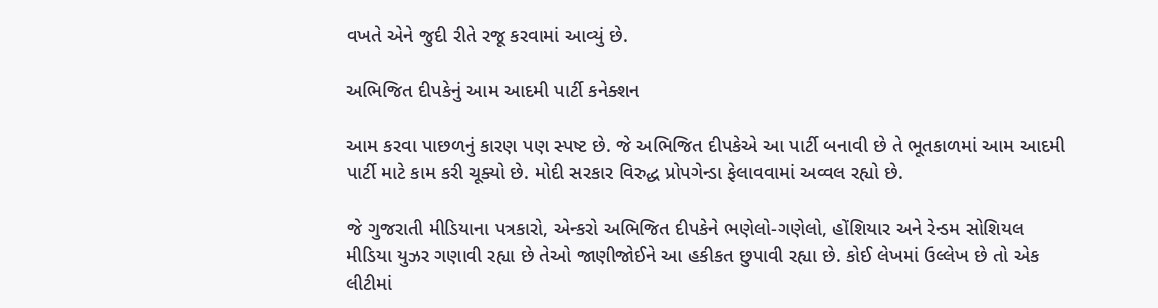વખતે એને જુદી રીતે રજૂ કરવામાં આવ્યું છે.

અભિજિત દીપકેનું આમ આદમી પાર્ટી કનેક્શન

આમ કરવા પાછળનું કારણ પણ સ્પષ્ટ છે. જે અભિજિત દીપકેએ આ પાર્ટી બનાવી છે તે ભૂતકાળમાં આમ આદમી પાર્ટી માટે કામ કરી ચૂક્યો છે. મોદી સરકાર વિરુદ્ધ પ્રોપગેન્ડા ફેલાવવામાં અવ્વલ રહ્યો છે.

જે ગુજરાતી મીડિયાના પત્રકારો, એન્કરો અભિજિત દીપકેને ભણેલો-ગણેલો, હોંશિયાર અને રેન્ડમ સોશિયલ મીડિયા યુઝર ગણાવી રહ્યા છે તેઓ જાણીજોઈને આ હકીકત છુપાવી રહ્યા છે. કોઈ લેખમાં ઉલ્લેખ છે તો એક લીટીમાં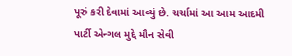પૂરું કરી દેવામાં આવ્યું છે. ચર્ચામાં આ આમ આદમી પાર્ટી એન્ગલ મુદ્દે મૌન સેવી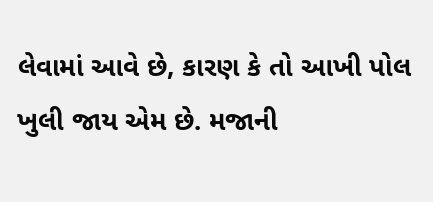લેવામાં આવે છે, કારણ કે તો આખી પોલ ખુલી જાય એમ છે. મજાની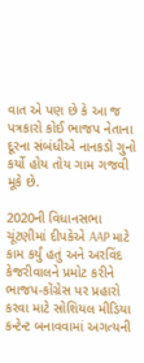વાત એ પણ છે કે આ જ પત્રકારો કોઈ ભાજપ નેતાના દૂરના સંબંધીએ નાનકડો ગુનો કર્યો હોય તોય ગામ ગજવી મૂકે છે.

2020ની વિધાનસભા ચૂંટણીમાં દીપકેએ AAP માટે કામ કર્યું હતું અને અરવિંદ કેજરીવાલને પ્રમોટ કરીને ભાજપ-કોંગ્રેસ પર પ્રહારો કરવા માટે સોશિયલ મીડિયા કન્ટેન્ટ બનાવવામાં અગત્યની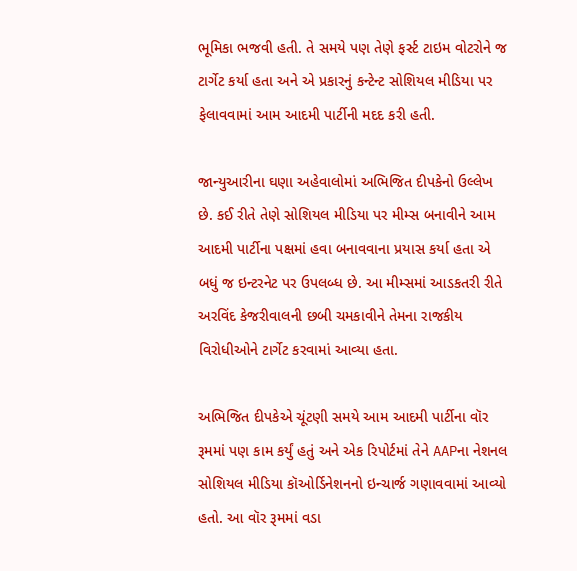ભૂમિકા ભજવી હતી. તે સમયે પણ તેણે ફર્સ્ટ ટાઇમ વોટરોને જ ટાર્ગેટ કર્યા હતા અને એ પ્રકારનું કન્ટેન્ટ સોશિયલ મીડિયા પર ફેલાવવામાં આમ આદમી પાર્ટીની મદદ કરી હતી.

જાન્યુઆરીના ઘણા અહેવાલોમાં અભિજિત દીપકેનો ઉલ્લેખ છે. કઈ રીતે તેણે સોશિયલ મીડિયા પર મીમ્સ બનાવીને આમ આદમી પાર્ટીના પક્ષમાં હવા બનાવવાના પ્રયાસ કર્યા હતા એ બધું જ ઇન્ટરનેટ પર ઉપલબ્ધ છે. આ મીમ્સમાં આડકતરી રીતે અરવિંદ કેજરીવાલની છબી ચમકાવીને તેમના રાજકીય વિરોધીઓને ટાર્ગેટ કરવામાં આવ્યા હતા.

અભિજિત દીપકેએ ચૂંટણી સમયે આમ આદમી પાર્ટીના વૉર રૂમમાં પણ કામ કર્યું હતું અને એક રિપોર્ટમાં તેને AAPના નેશનલ સોશિયલ મીડિયા કૉઓર્ડિનેશનનો ઇન્ચાર્જ ગણાવવામાં આવ્યો હતો. આ વૉર રૂમમાં વડા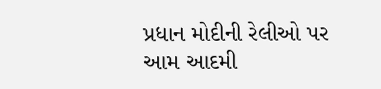પ્રધાન મોદીની રેલીઓ પર આમ આદમી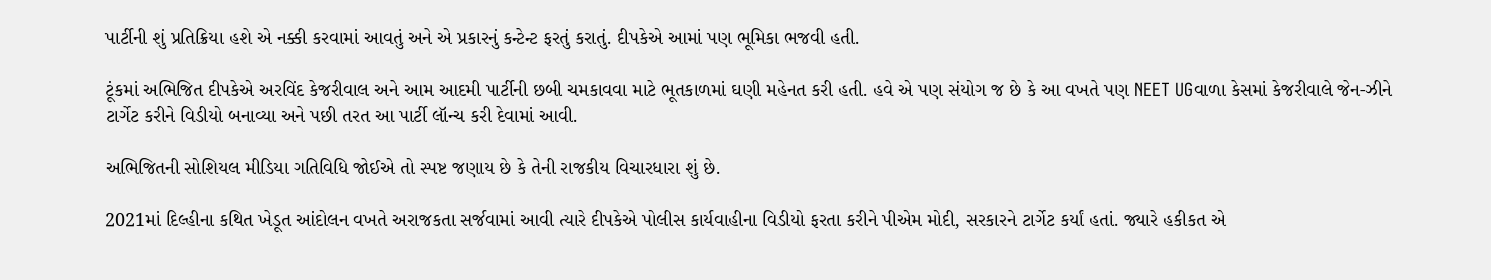પાર્ટીની શું પ્રતિક્રિયા હશે એ નક્કી કરવામાં આવતું અને એ પ્રકારનું કન્ટેન્ટ ફરતું કરાતું. દીપકેએ આમાં પણ ભૂમિકા ભજવી હતી.

ટૂંકમાં અભિજિત દીપકેએ અરવિંદ કેજરીવાલ અને આમ આદમી પાર્ટીની છબી ચમકાવવા માટે ભૂતકાળમાં ઘણી મહેનત કરી હતી. હવે એ પણ સંયોગ જ છે કે આ વખતે પણ NEET UGવાળા કેસમાં કેજરીવાલે જેન-ઝીને ટાર્ગેટ કરીને વિડીયો બનાવ્યા અને પછી તરત આ પાર્ટી લૉન્ચ કરી દેવામાં આવી.

અભિજિતની સોશિયલ મીડિયા ગતિવિધિ જોઈએ તો સ્પષ્ટ જણાય છે કે તેની રાજકીય વિચારધારા શું છે.

2021માં દિલ્હીના કથિત ખેડૂત આંદોલન વખતે અરાજકતા સર્જવામાં આવી ત્યારે દીપકેએ પોલીસ કાર્યવાહીના વિડીયો ફરતા કરીને પીએમ મોદી, સરકારને ટાર્ગેટ કર્યાં હતાં. જ્યારે હકીકત એ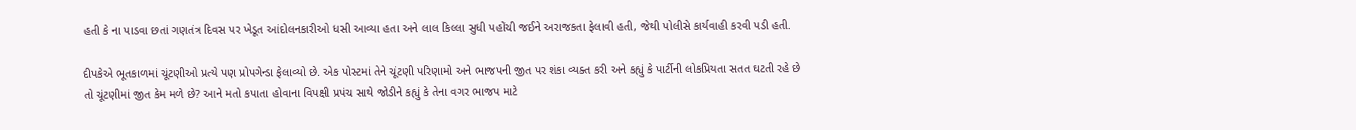હતી કે ના પાડવા છતાં ગણતંત્ર દિવસ પર ખેડૂત આંદોલનકારીઓ ધસી આવ્યા હતા અને લાલ કિલ્લા સુધી પહોંચી જઈને અરાજકતા ફેલાવી હતી, જેથી પોલીસે કાર્યવાહી કરવી પડી હતી.

દીપકેએ ભૂતકાળમાં ચૂંટણીઓ પ્રત્યે પણ પ્રોપગેન્ડા ફેલાવ્યો છે. એક પોસ્ટમાં તેને ચૂંટણી પરિણામો અને ભાજપની જીત પર શંકા વ્યક્ત કરી અને કહ્યું કે પાર્ટીની લોકપ્રિયતા સતત ઘટતી રહે છે તો ચૂંટણીમાં જીત કેમ મળે છે? આને મતો કપાતા હોવાના વિપક્ષી પ્રપંચ સાથે જોડીને કહ્યું કે તેના વગર ભાજપ માટે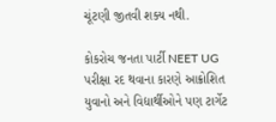ચૂંટણી જીતવી શક્ય નથી.

કોકરોચ જનતા પાર્ટી NEET UG પરીક્ષા રદ થવાના કારણે આક્રોશિત યુવાનો અને વિદ્યાર્થીઓને પણ ટાર્ગેટ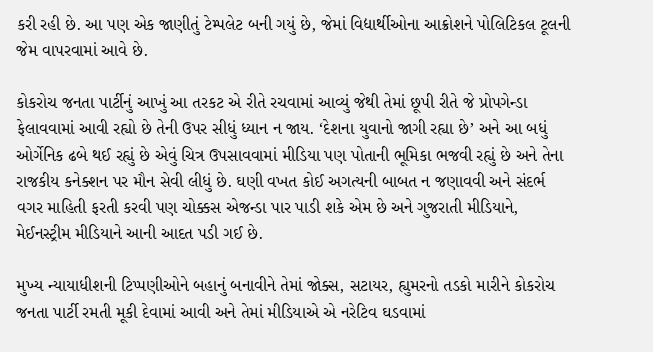કરી રહી છે. આ પણ એક જાણીતું ટેમ્પલેટ બની ગયું છે, જેમાં વિદ્યાર્થીઓના આક્રોશને પોલિટિકલ ટૂલની જેમ વાપરવામાં આવે છે.

કોકરોચ જનતા પાર્ટીનું આખું આ તરકટ એ રીતે રચવામાં આવ્યું જેથી તેમાં છૂપી રીતે જે પ્રોપગેન્ડા ફેલાવવામાં આવી રહ્યો છે તેની ઉપર સીધું ધ્યાન ન જાય. ‘દેશના યુવાનો જાગી રહ્યા છે’ અને આ બધું ઓર્ગેનિક ઢબે થઈ રહ્યું છે એવું ચિત્ર ઉપસાવવામાં મીડિયા પણ પોતાની ભૂમિકા ભજવી રહ્યું છે અને તેના રાજકીય કનેક્શન પર મૌન સેવી લીધું છે. ઘણી વખત કોઈ અગત્યની બાબત ન જણાવવી અને સંદર્ભ વગર માહિતી ફરતી કરવી પણ ચોક્કસ એજન્ડા પાર પાડી શકે એમ છે અને ગુજરાતી મીડિયાને, મેઈનસ્ટ્રીમ મીડિયાને આની આદત પડી ગઈ છે.

મુખ્ય ન્યાયાધીશની ટિપ્પણીઓને બહાનું બનાવીને તેમાં જોક્સ, સટાયર, હ્યુમરનો તડકો મારીને કોકરોચ જનતા પાર્ટી રમતી મૂકી દેવામાં આવી અને તેમાં મીડિયાએ એ નરેટિવ ઘડવામાં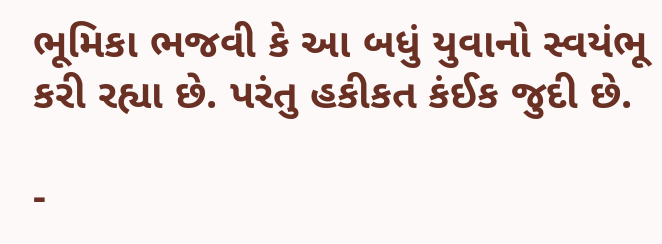ભૂમિકા ભજવી કે આ બધું યુવાનો સ્વયંભૂ કરી રહ્યા છે. પરંતુ હકીકત કંઈક જુદી છે.

-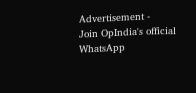Advertisement -
Join OpIndia's official WhatsApp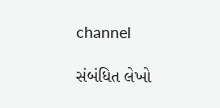channel

સંબંધિત લેખો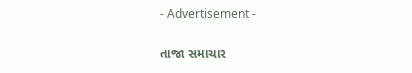- Advertisement -

તાજા સમાચાર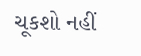ચૂકશો નહીં